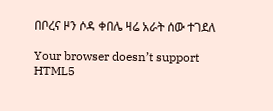በቦረና ዞን ሶዳ ቀበሌ ዛሬ አራት ሰው ተገደለ

Your browser doesn’t support HTML5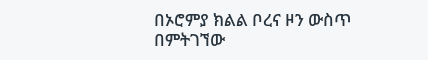በኦሮምያ ክልል ቦረና ዞን ውስጥ በምትገኘው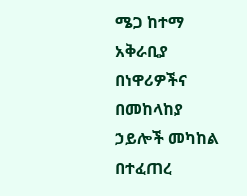ሜጋ ከተማ አቅራቢያ በነዋሪዎችና በመከላከያ ኃይሎች መካከል በተፈጠረ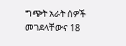ግጭት አራት ሰዎች መገደላቸውና 18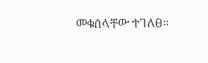መቁሰላቸው ተገለፀ።